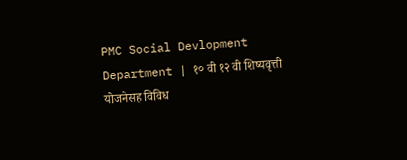PMC Social Devlopment Department | १० वी १२ वी शिष्यवृत्ती योजनेसह विविध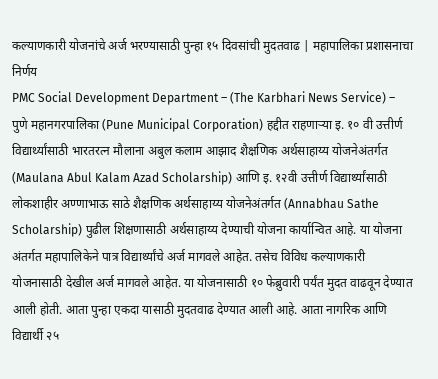कल्याणकारी योजनांचे अर्ज भरण्यासाठी पुन्हा १५ दिवसांची मुदतवाढ | महापालिका प्रशासनाचा निर्णय
PMC Social Development Department – (The Karbhari News Service) – पुणे महानगरपालिका (Pune Municipal Corporation) हद्दीत राहणाऱ्या इ. १० वी उत्तीर्ण विद्यार्थ्यांसाठी भारतरत्न मौलाना अबुल कलाम आझाद शैक्षणिक अर्थसाहाय्य योजनेअंतर्गत (Maulana Abul Kalam Azad Scholarship) आणि इ. १२वी उत्तीर्ण विद्यार्थ्यांसाठी लोकशाहीर अण्णाभाऊ साठे शैक्षणिक अर्थसाहाय्य योजनेअंतर्गत (Annabhau Sathe Scholarship) पुढील शिक्षणासाठी अर्थसाहाय्य देण्याची योजना कार्यान्वित आहे. या योजना अंतर्गत महापालिकेने पात्र विद्यार्थ्यांचे अर्ज मागवले आहेत. तसेच विविध कल्याणकारी योजनासाठी देखील अर्ज मागवले आहेत. या योजनासाठी १० फेब्रुवारी पर्यंत मुदत वाढवून देण्यात आली होती. आता पुन्हा एकदा यासाठी मुदतवाढ देण्यात आली आहे. आता नागरिक आणि विद्यार्थी २५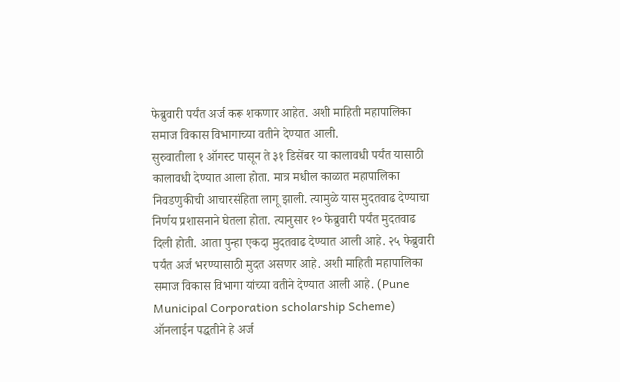फेब्रुवारी पर्यंत अर्ज करू शकणार आहेत. अशी माहिती महापालिका समाज विकास विभागाच्या वतीने देण्यात आली.
सुरुवातीला १ ऑगस्ट पासून ते ३१ डिसेंबर या कालावधी पर्यंत यासाठी कालावधी देण्यात आला होता. मात्र मधील काळात महापालिका निवडणुकीची आचारसंहिता लागू झाली. त्यामुळे यास मुदतवाढ देण्याचा निर्णय प्रशासनाने घेतला होता. त्यानुसार १० फेब्रुवारी पर्यंत मुदतवाढ दिली होती. आता पुन्हा एकदा मुदतवाढ देण्यात आली आहे. २५ फेब्रुवारी पर्यंत अर्ज भरण्यासाठी मुदत असणर आहे. अशी माहिती महापालिका समाज विकास विभागा यांच्या वतीने देण्यात आली आहे. (Pune Municipal Corporation scholarship Scheme)
ऑनलाईन पद्धतीने हे अर्ज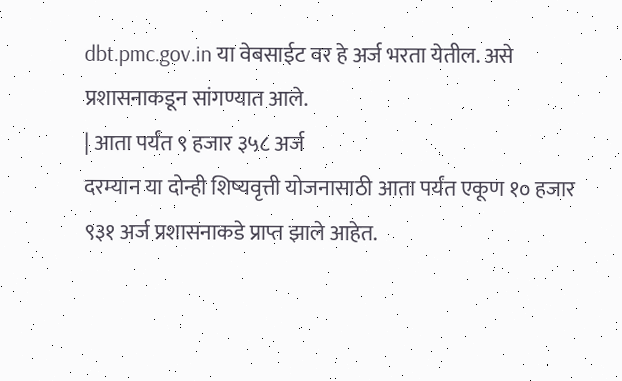dbt.pmc.gov.in या वेबसाईट वर हे अर्ज भरता येतील. असे प्रशासनाकडून सांगण्यात आले.
| आता पर्यंत ९ हजार ३५८ अर्ज
दरम्यान या दोन्ही शिष्यवृत्ती योजनासाठी आता पर्यंत एकूण १० हजार ९३१ अर्ज प्रशासनाकडे प्राप्त झाले आहेत.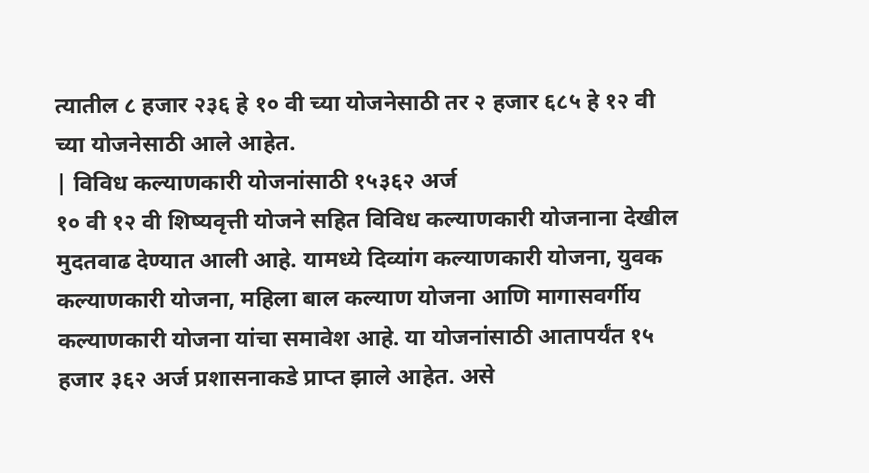त्यातील ८ हजार २३६ हे १० वी च्या योजनेसाठी तर २ हजार ६८५ हे १२ वी च्या योजनेसाठी आले आहेत.
| विविध कल्याणकारी योजनांसाठी १५३६२ अर्ज
१० वी १२ वी शिष्यवृत्ती योजने सहित विविध कल्याणकारी योजनाना देखील मुदतवाढ देण्यात आली आहे. यामध्ये दिव्यांग कल्याणकारी योजना, युवक कल्याणकारी योजना, महिला बाल कल्याण योजना आणि मागासवर्गीय कल्याणकारी योजना यांचा समावेश आहे. या योजनांसाठी आतापर्यंत १५ हजार ३६२ अर्ज प्रशासनाकडे प्राप्त झाले आहेत. असे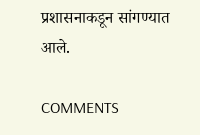प्रशासनाकडून सांगण्यात आले.

COMMENTS